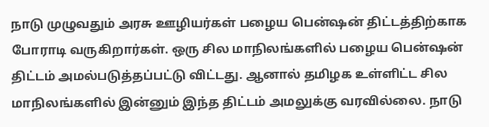நாடு முழுவதும் அரசு ஊழியர்கள் பழைய பென்ஷன் திட்டத்திற்காக போராடி வருகிறார்கள். ஒரு சில மாநிலங்களில் பழைய பென்ஷன் திட்டம் அமல்படுத்தப்பட்டு விட்டது. ஆனால் தமிழக உள்ளிட்ட சில மாநிலங்களில் இன்னும் இந்த திட்டம் அமலுக்கு வரவில்லை. நாடு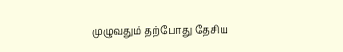முழுவதும் தற்போது தேசிய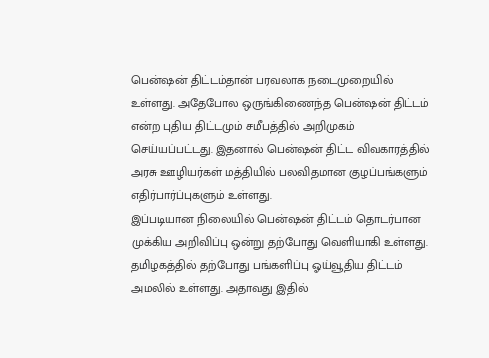பென்ஷன் திட்டம்தான் பரவலாக நடைமுறையில் உள்ளது. அதேபோல ஒருங்கிணைந்த பென்ஷன் திட்டம் என்ற புதிய திட்டமும் சமீபத்தில் அறிமுகம் செய்யப்பட்டது. இதனால் பென்ஷன் திட்ட விவகாரத்தில் அரசு ஊழியர்கள் மத்தியில் பலவிதமான குழப்பங்களும் எதிர்பார்ப்புகளும் உள்ளது.
இப்படியான நிலையில் பென்ஷன் திட்டம் தொடர்பான முக்கிய அறிவிப்பு ஒன்று தற்போது வெளியாகி உள்ளது. தமிழகத்தில் தற்போது பங்களிப்பு ஓய்வூதிய திட்டம் அமலில் உள்ளது. அதாவது இதில்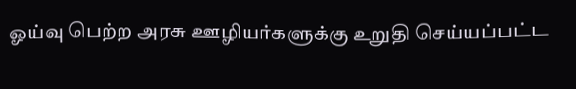ஓய்வு பெற்ற அரசு ஊழியர்களுக்கு உறுதி செய்யப்பட்ட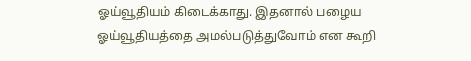ஓய்வூதியம் கிடைக்காது. இதனால் பழைய ஓய்வூதியத்தை அமல்படுத்துவோம் என கூறி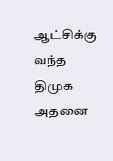ஆட்சிக்கு வந்த திமுக அதனை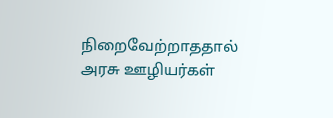நிறைவேற்றாததால் அரசு ஊழியர்கள்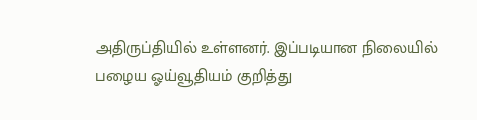அதிருப்தியில் உள்ளனர். இப்படியான நிலையில் பழைய ஓய்வூதியம் குறித்து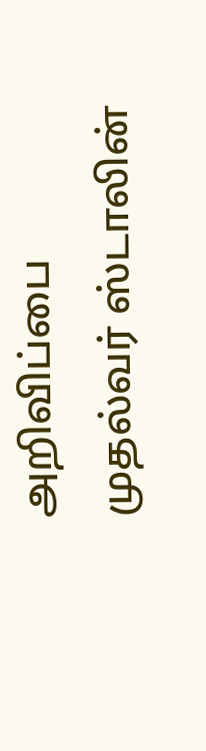அறிவிப்பை முதல்வர் ஸ்டாலின்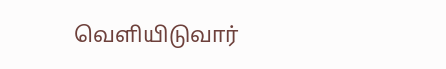வெளியிடுவார்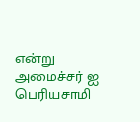என்று அமைச்சர் ஐ பெரியசாமி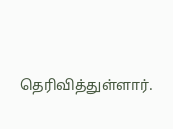தெரிவித்துள்ளார்.